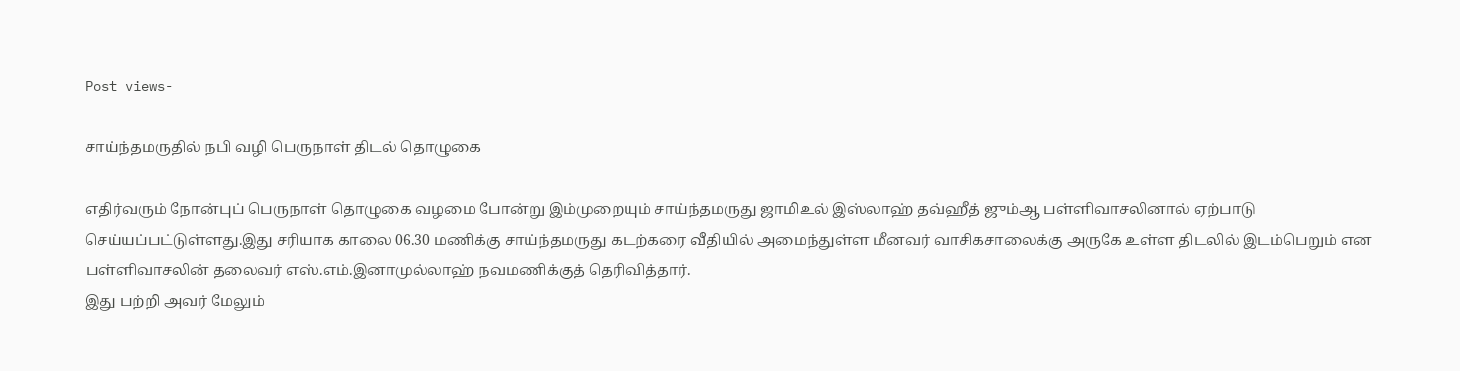Post views-

சாய்ந்தமருதில் நபி வழி பெருநாள் திடல் தொழுகை

எதிர்வரும் நோன்புப் பெருநாள் தொழுகை வழமை போன்று இம்முறையும் சாய்ந்தமருது ஜாமிஉல் இஸ்லாஹ் தவ்ஹீத் ஜும்ஆ பள்ளிவாசலினால் ஏற்பாடு செய்யப்பட்டுள்ளது.இது சரியாக காலை 06.30 மணிக்கு சாய்ந்தமருது கடற்கரை வீதியில் அமைந்துள்ள மீனவர் வாசிகசாலைக்கு அருகே உள்ள திடலில் இடம்பெறும் என பள்ளிவாசலின் தலைவர் எஸ்.எம்.இனாமுல்லாஹ் நவமணிக்குத் தெரிவித்தார்.
இது பற்றி அவர் மேலும்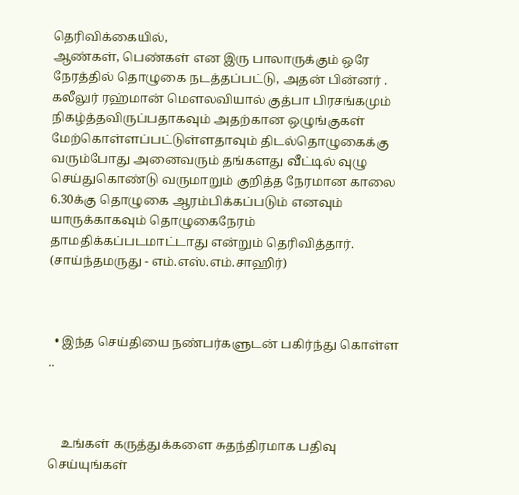தெரிவிக்கையில்,
ஆண்கள், பெண்கள் என இரு பாலாருக்கும் ஒரே நேரத்தில் தொழுகை நடத்தப்பட்டு, அதன் பின்னர் . கலீலுர் ரஹ்மான் மௌலவியால் குத்பா பிரசங்கமும் நிகழ்த்தவிருப்பதாகவும் அதற்கான ஒழுங்குகள் மேற்கொள்ளப்பட்டுள்ளதாவும் திடல்தொழுகைக்கு வரும்போது அனைவரும் தங்களது வீட்டில் வுழு செய்துகொண்டு வருமாறும் குறித்த நேரமான காலை 6.30க்கு தொழுகை ஆரம்பிக்கப்படும் எனவும் யாருக்காகவும் தொழுகைநேரம் தாமதிக்கப்படமாட்டாது என்றும் தெரிவித்தார்.
(சாய்ந்தமருது - எம்.எஸ்.எம்.சாஹிர்)



  • இந்த செய்தியை நண்பர்களுடன் பகிர்ந்து கொள்ள ..



    உங்கள் கருத்துக்களை சுதந்திரமாக பதிவு செய்யுங்கள்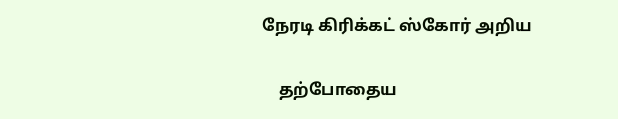நேரடி கிரிக்கட் ஸ்கோர் அறிய

    தற்போதைய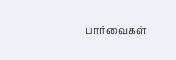பார்வைகள்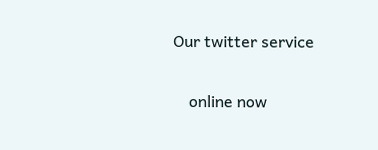Our twitter service

    online now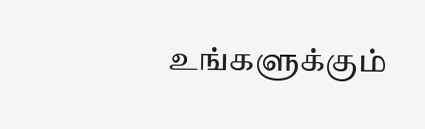உங்களுக்கும்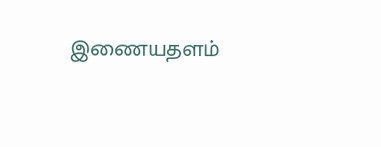இணையதளம்